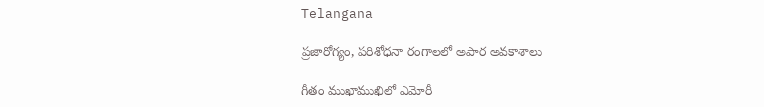Telangana

ప్రజారోగ్యం, పరిశోధనా రంగాలలో అపార అవకాశాలు

గీతం ముఖాముఖిలో ఎమోరీ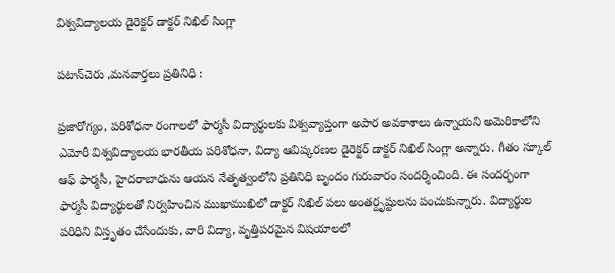విశ్వవిద్యాలయ డైరెక్టర్ డాక్టర్ నిఖిల్ సింగ్లా

పటాన్‌చెరు ,మనవార్తలు ప్రతినిధి :

ప్రజారోగ్యం, పరిశోధనా రంగాలలో ఫార్మసీ విద్యార్థులకు విశ్వవ్యాప్తంగా అపార అవకాశాలు ఉన్నాయని అమెరికాలోని ఎమోరీ విశ్వవిద్యాలయ భారతీయ పరిశోధనా, విద్యా ఆవిష్కరణల డైరెక్టర్ డాక్టర్ నిఖిల్ సింగ్లా అన్నారు. గీతం స్కూల్ ఆఫ్ ఫార్మసీ, హైదరాబాధును ఆయన నేతృత్వంలోని ప్రతినిధి బృందం గురువారం సందర్శించింది. ఈ సందర్భంగా ఫార్మసీ విద్యార్థులతో నిర్వహించిన ముఖాముఖిలో డాక్టర్ నిఖిల్ పలు అంతర్దృష్టులను పంచుకున్నారు. విద్యార్థుల పరిధిని విస్తృతం చేసేందుకు, వారి విద్యా, వృత్తిపరమైన విషయాలలో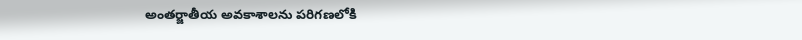అంతర్జాతీయ అవకాశాలను పరిగణలోకి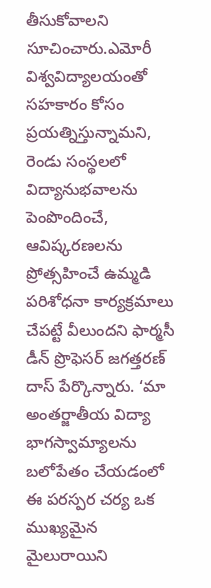తీసుకోవాలని సూచించారు.ఎమోరీ విశ్వవిద్యాలయంతో సహకారం కోసం ప్రయత్నిస్తున్నామని, రెండు సంస్థలలో విద్యానుభవాలను పెంపొందించే, ఆవిష్కరణలను ప్రోత్సహించే ఉమ్మడి పరిశోధనా కార్యక్రమాలు చేపట్టే వీలుందని ఫార్మసీ డీన్ ప్రొఫెసర్ జగత్తరణ్ దాస్ పేర్కొన్నారు. ‘మా అంతర్జాతీయ విద్యా భాగస్వామ్యాలను బలోపేతం చేయడంలో ఈ పరస్పర చర్య ఒక ముఖ్యమైన మైలురాయిని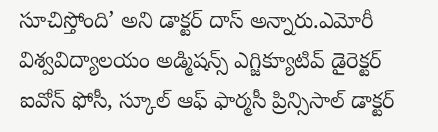సూచిస్తోంది’ అని డాక్టర్ దాస్ అన్నారు.ఎమోరీ విశ్వవిద్యాలయం అడ్మిషన్స్ ఎగ్జిక్యూటివ్ డైరెక్టర్ ఐవోన్ ఫోసీ, స్కూల్ ఆఫ్ ఫార్మసీ ప్రిన్సిసాల్ డాక్టర్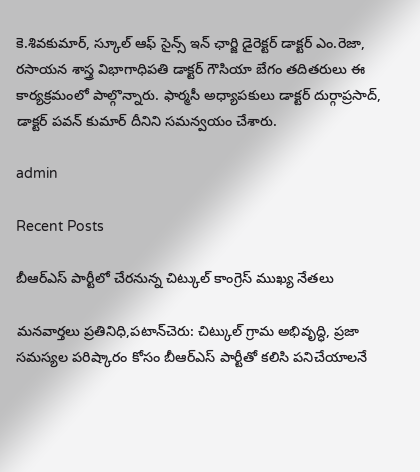కె.శివకుమార్, స్కూల్ ఆఫ్ సైన్స్ ఇన్ ఛార్జి డైరెక్టర్ డాక్టర్ ఎం.రెజా, రసాయన శాస్త్ర విభాగాధిపతి డాక్టర్ గౌసియా బేగం తదితరులు ఈ కార్యక్రమంలో పాల్గొన్నారు. ఫార్మసీ అధ్యాపకులు డాక్టర్ దుర్గాప్రసాద్, డాక్టర్ పవన్ కుమార్ దీనిని సమన్వయం చేశారు.

admin

Recent Posts

బీఆర్ఎస్ పార్టీలో చేరనున్న చిట్కుల్ కాంగ్రెస్ ముఖ్య నేతలు

మనవార్తలు ప్రతినిధి,పటాన్‌చెరు: చిట్కుల్ గ్రామ అభివృద్ధి, ప్రజా సమస్యల పరిష్కారం కోసం బీఆర్ఎస్ పార్టీతో కలిసి పనిచేయాలనే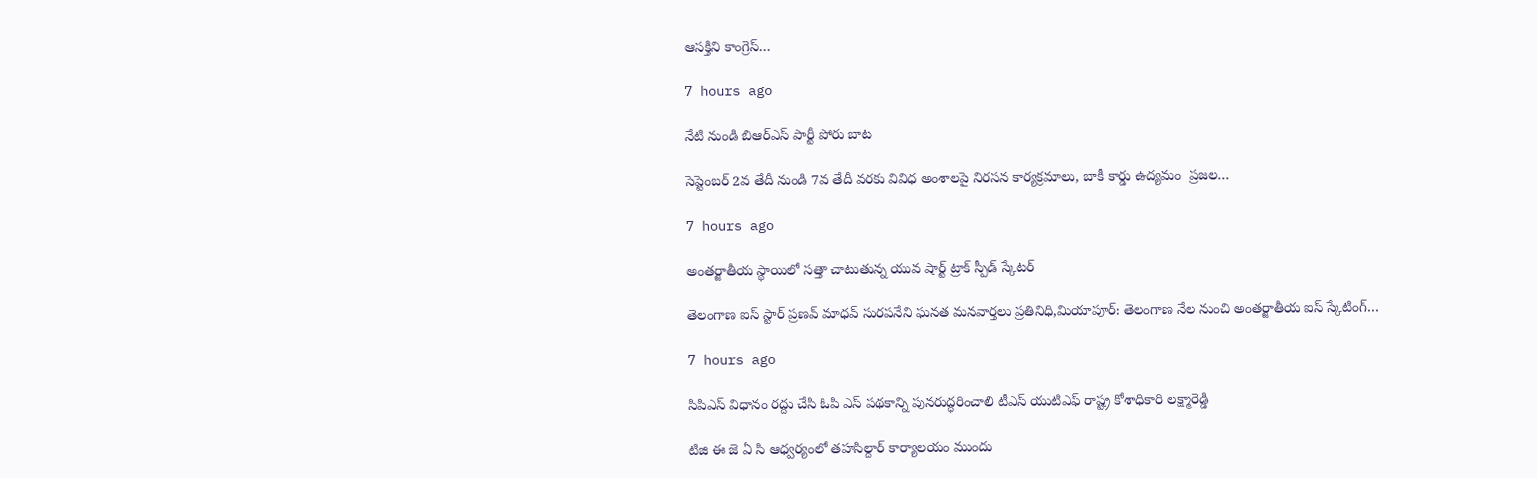ఆసక్తిని కాంగ్రెస్…

7 hours ago

నేటి నుండి బిఆర్ఎస్ పార్టీ పోరు బాట

సెప్టెంబర్ 2వ తేదీ నుండి 7వ తేదీ వరకు వివిధ అంశాలపై నిరసన కార్యక్రమాలు, బాకీ కార్డు ఉద్యమం  ప్రజల…

7 hours ago

అంతర్జాతీయ స్థాయిలో సత్తా చాటుతున్న యువ షార్ట్ ట్రాక్ స్పీడ్ స్కేటర్

తెలంగాణ ఐస్ స్టార్ ప్రణవ్ మాధవ్ సురపనేని ఘనత మనవార్తలు ప్రతినిధి,మియాపూర్: తెలంగాణ నేల నుంచి అంతర్జాతీయ ఐస్ స్కేటింగ్…

7 hours ago

సిపిఎస్ విధానం రద్దు చేసి ఓపి ఎస్ పథకాన్ని పునరుద్ధరించాలి టీఎస్ యుటిఎఫ్ రాష్ట్ర కోశాధికారి లక్ష్మారెడ్డి

టిజి ఈ జె ఏ సి ఆధ్వర్యంలో తహసిల్దార్ కార్యాలయం ముందు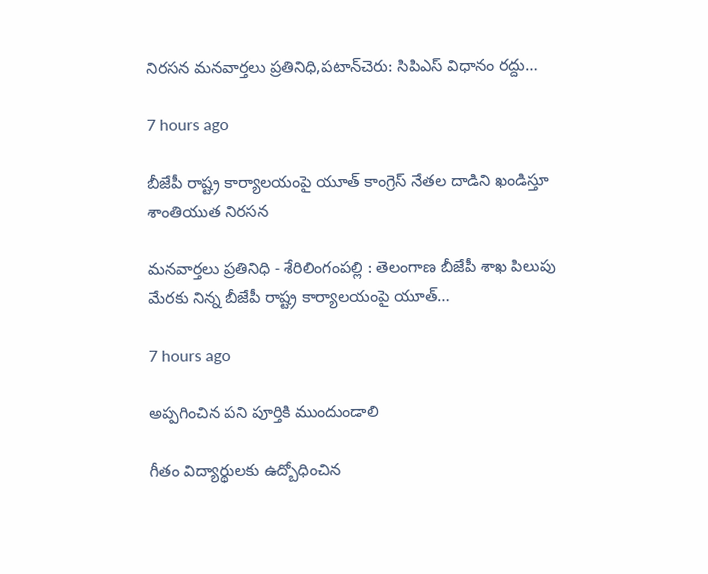నిరసన మనవార్తలు ప్రతినిధి,పటాన్‌చెరు: సిపిఎస్ విధానం రద్దు…

7 hours ago

బీజేపీ రాష్ట్ర కార్యాలయంపై యూత్ కాంగ్రెస్ నేతల దాడిని ఖండిస్తూ శాంతియుత నిరసన

మనవార్తలు ప్రతినిధి - శేరిలింగంపల్లి : తెలంగాణ బీజేపీ శాఖ పిలుపు మేరకు నిన్న బీజేపీ రాష్ట్ర కార్యాలయంపై యూత్…

7 hours ago

అప్పగించిన పని పూర్తికి ముందుండాలి

గీతం విద్యార్థులకు ఉద్బోధించిన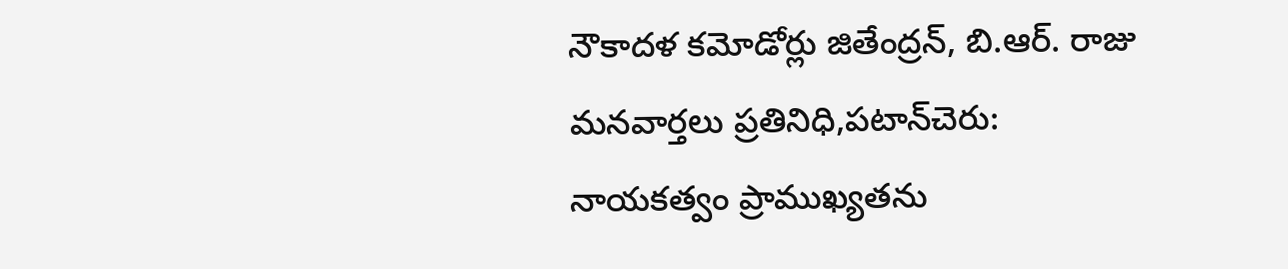నౌకాదళ కమోడోర్లు జితేంద్రన్, బి.ఆర్. రాజు మనవార్తలు ప్రతినిధి,పటాన్‌చెరు: నాయకత్వం ప్రాముఖ్యతను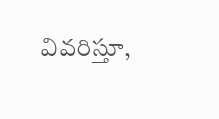వివరిస్తూ,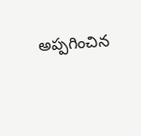అప్పగించిన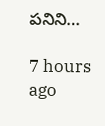పనిని…

7 hours ago